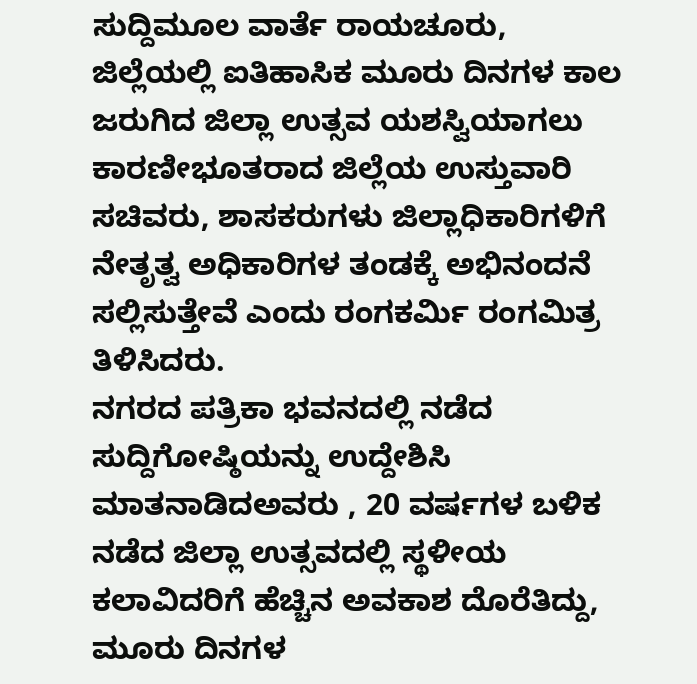ಸುದ್ದಿಮೂಲ ವಾರ್ತೆ ರಾಯಚೂರು,
ಜಿಲ್ಲೆಯಲ್ಲಿ ಐತಿಹಾಸಿಕ ಮೂರು ದಿನಗಳ ಕಾಲ ಜರುಗಿದ ಜಿಲ್ಲಾ ಉತ್ಸವ ಯಶಸ್ವಿಯಾಗಲು ಕಾರಣೀಭೂತರಾದ ಜಿಲ್ಲೆಯ ಉಸ್ತುವಾರಿ ಸಚಿವರು, ಶಾಸಕರುಗಳು ಜಿಲ್ಲಾಧಿಕಾರಿಗಳಿಗೆ ನೇತೃತ್ವ ಅಧಿಕಾರಿಗಳ ತಂಡಕ್ಕೆ ಅಭಿನಂದನೆ ಸಲ್ಲಿಸುತ್ತೇವೆ ಎಂದು ರಂಗಕರ್ಮಿ ರಂಗಮಿತ್ರ ತಿಳಿಸಿದರು.
ನಗರದ ಪತ್ರಿಕಾ ಭವನದಲ್ಲಿ ನಡೆದ ಸುದ್ದಿಗೋಷ್ಠಿಯನ್ನು ಉದ್ದೇಶಿಸಿ ಮಾತನಾಡಿದಅವರು , 20 ವರ್ಷಗಳ ಬಳಿಕ ನಡೆದ ಜಿಲ್ಲಾ ಉತ್ಸವದಲ್ಲಿ ಸ್ಥಳೀಯ ಕಲಾವಿದರಿಗೆ ಹೆಚ್ಚಿನ ಅವಕಾಶ ದೊರೆತಿದ್ದು, ಮೂರು ದಿನಗಳ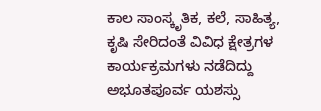ಕಾಲ ಸಾಂಸ್ಕೃತಿಕ, ಕಲೆ, ಸಾಹಿತ್ಯ, ಕೃಷಿ ಸೇರಿದಂತೆ ವಿವಿಧ ಕ್ಷೇತ್ರಗಳ ಕಾರ್ಯಕ್ರಮಗಳು ನಡೆದಿದ್ದು ಅಭೂತಪೂರ್ವ ಯಶಸ್ಸು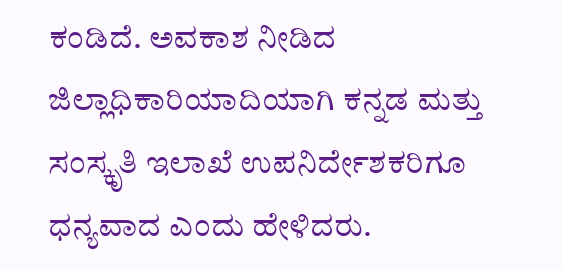ಕಂಡಿದೆ. ಅವಕಾಶ ನೀಡಿದ ಜಿಲ್ಲಾಧಿಕಾರಿಯಾದಿಯಾಗಿ ಕನ್ನಡ ಮತ್ತು ಸಂಸ್ಕೃತಿ ಇಲಾಖೆ ಉಪನಿರ್ದೇಶಕರಿಗೂ ಧನ್ಯವಾದ ಎಂದು ಹೇಳಿದರು.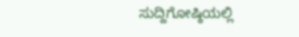ಸುದ್ದಿಗೋಷ್ಠಿಯಲ್ಲಿ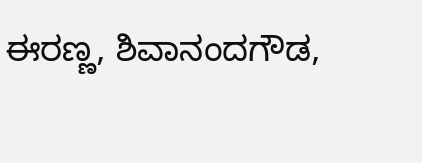ಈರಣ್ಣ, ಶಿವಾನಂದಗೌಡ,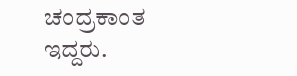ಚಂದ್ರಕಾಂತ ಇದ್ದರು.